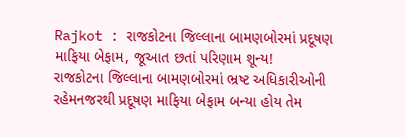Rajkot : રાજકોટના જિલ્લાના બામણબોરમાં પ્રદૂષણ માફિયા બેફામ, જૂઆત છતાં પરિણામ શૂન્ય!
રાજકોટના જિલ્લાના બામણબોરમાં ભ્રષ્ટ અધિકારીઓની રહેમનજરથી પ્રદૂષણ માફિયા બેફામ બન્યા હોય તેમ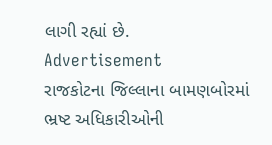લાગી રહ્યાં છે.
Advertisement
રાજકોટના જિલ્લાના બામણબોરમાં ભ્રષ્ટ અધિકારીઓની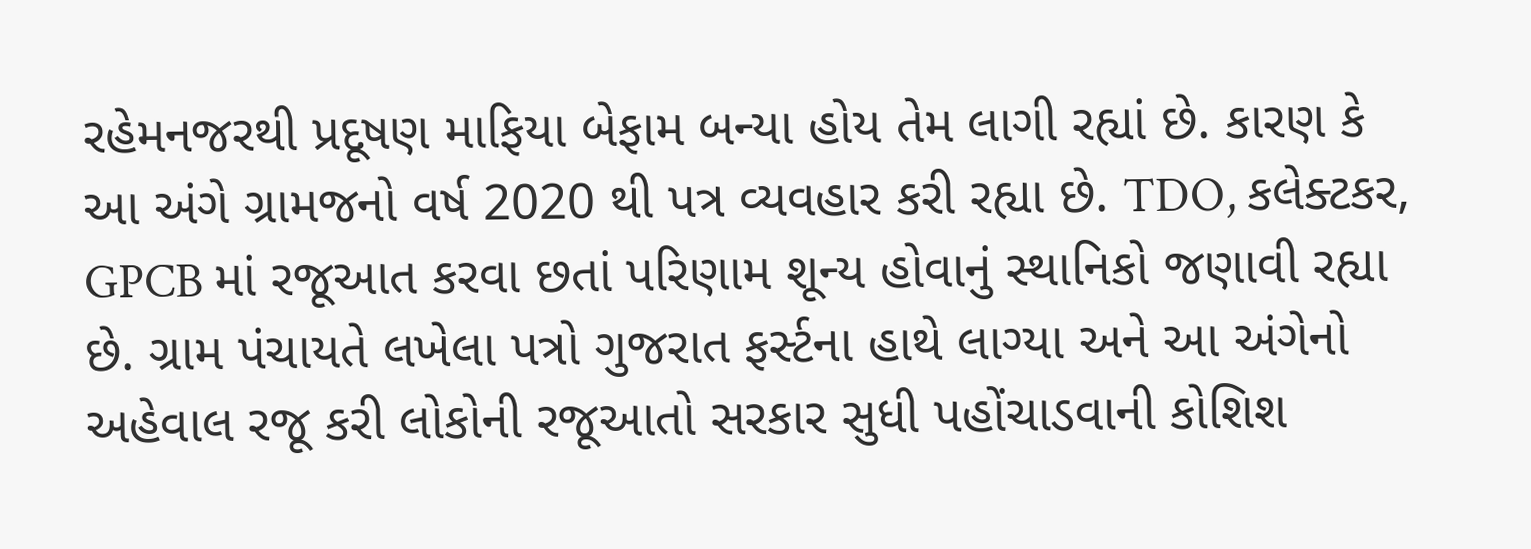રહેમનજરથી પ્રદૂષણ માફિયા બેફામ બન્યા હોય તેમ લાગી રહ્યાં છે. કારણ કે આ અંગે ગ્રામજનો વર્ષ 2020 થી પત્ર વ્યવહાર કરી રહ્યા છે. TDO, કલેક્ટકર, GPCB માં રજૂઆત કરવા છતાં પરિણામ શૂન્ય હોવાનું સ્થાનિકો જણાવી રહ્યા છે. ગ્રામ પંચાયતે લખેલા પત્રો ગુજરાત ફર્સ્ટના હાથે લાગ્યા અને આ અંગેનો અહેવાલ રજૂ કરી લોકોની રજૂઆતો સરકાર સુધી પહોંચાડવાની કોશિશ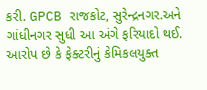કરી. GPCB રાજકોટ, સુરેન્દ્રનગર.અને ગાંધીનગર સુધી આ અંગે ફરિયાદો થઈ. આરોપ છે કે ફેક્ટરીનું કેમિકલયુક્ત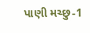પાણી મચ્છુ-1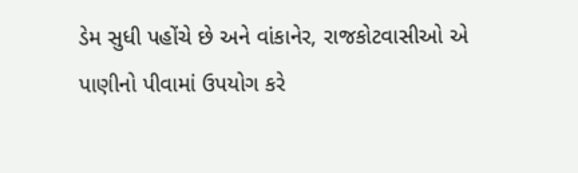ડેમ સુધી પહોંચે છે અને વાંકાનેર, રાજકોટવાસીઓ એ પાણીનો પીવામાં ઉપયોગ કરે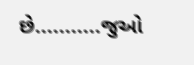છે...........જુઓ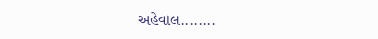અહેવાલ........